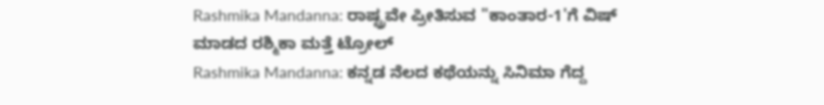Rashmika Mandanna: ರಾಷ್ಟ್ರವೇ ಪ್ರೀತಿಸುವ "ಕಾಂತಾರ-1'ಗೆ ವಿಷ್ ಮಾಡದ ರಶ್ಮಿಕಾ ಮತ್ತೆ ಟ್ರೋಲ್
Rashmika Mandanna: ಕನ್ನಡ ನೆಲದ ಕಥೆಯನ್ನು ಸಿನಿಮಾ ಗೆದ್ದ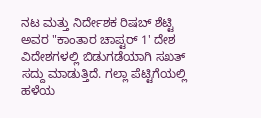ನಟ ಮತ್ತು ನಿರ್ದೇಶಕ ರಿಷಬ್ ಶೆಟ್ಟಿ ಅವರ "ಕಾಂತಾರ ಚಾಪ್ಟರ್ 1' ದೇಶ ವಿದೇಶಗಳಲ್ಲಿ ಬಿಡುಗಡೆಯಾಗಿ ಸಖತ್ ಸದ್ದು ಮಾಡುತ್ತಿದೆ. ಗಲ್ಲಾ ಪೆಟ್ಟಿಗೆಯಲ್ಲಿ ಹಳೆಯ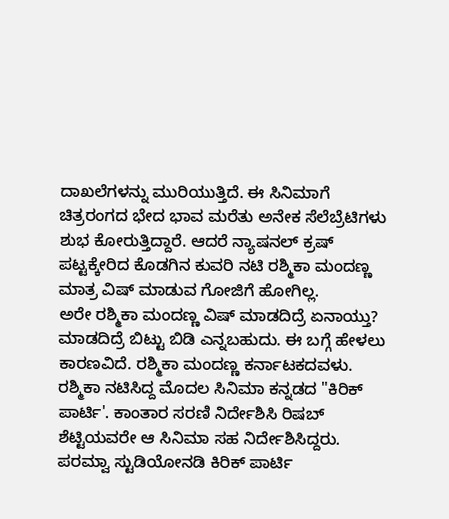ದಾಖಲೆಗಳನ್ನು ಮುರಿಯುತ್ತಿದೆ. ಈ ಸಿನಿಮಾಗೆ ಚಿತ್ರರಂಗದ ಭೇದ ಭಾವ ಮರೆತು ಅನೇಕ ಸೆಲೆಬ್ರೆಟಿಗಳು ಶುಭ ಕೋರುತ್ತಿದ್ದಾರೆ. ಆದರೆ ನ್ಯಾಷನಲ್ ಕ್ರಷ್ ಪಟ್ಟಕ್ಕೇರಿದ ಕೊಡಗಿನ ಕುವರಿ ನಟಿ ರಶ್ಮಿಕಾ ಮಂದಣ್ಣ ಮಾತ್ರ ವಿಷ್ ಮಾಡುವ ಗೋಜಿಗೆ ಹೋಗಿಲ್ಲ.
ಅರೇ ರಶ್ಮಿಕಾ ಮಂದಣ್ಣ ವಿಷ್ ಮಾಡದಿದ್ರೆ ಏನಾಯ್ತು? ಮಾಡದಿದ್ರೆ ಬಿಟ್ಟು ಬಿಡಿ ಎನ್ನಬಹುದು. ಈ ಬಗ್ಗೆ ಹೇಳಲು ಕಾರಣವಿದೆ. ರಶ್ಮಿಕಾ ಮಂದಣ್ಣ ಕರ್ನಾಟಕದವಳು. ರಶ್ಮಿಕಾ ನಟಿಸಿದ್ದ ಮೊದಲ ಸಿನಿಮಾ ಕನ್ನಡದ "ಕಿರಿಕ್ ಪಾರ್ಟಿ'. ಕಾಂತಾರ ಸರಣಿ ನಿರ್ದೇಶಿಸಿ ರಿಷಬ್ ಶೆಟ್ಟಿಯವರೇ ಆ ಸಿನಿಮಾ ಸಹ ನಿರ್ದೇಶಿಸಿದ್ದರು. ಪರಮ್ವಾ ಸ್ಟುಡಿಯೋನಡಿ ಕಿರಿಕ್ ಪಾರ್ಟಿ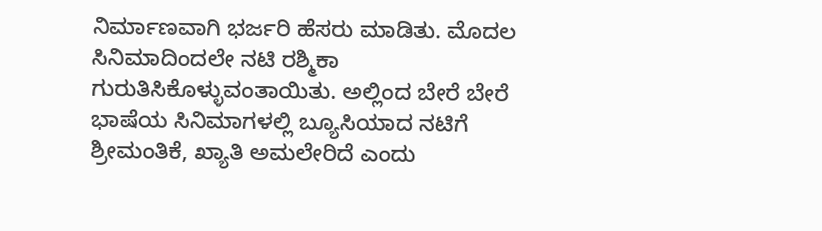ನಿರ್ಮಾಣವಾಗಿ ಭರ್ಜರಿ ಹೆಸರು ಮಾಡಿತು. ಮೊದಲ ಸಿನಿಮಾದಿಂದಲೇ ನಟಿ ರಶ್ಮಿಕಾ ಗುರುತಿಸಿಕೊಳ್ಳುವಂತಾಯಿತು. ಅಲ್ಲಿಂದ ಬೇರೆ ಬೇರೆ ಭಾಷೆಯ ಸಿನಿಮಾಗಳಲ್ಲಿ ಬ್ಯೂಸಿಯಾದ ನಟಿಗೆ ಶ್ರೀಮಂತಿಕೆ, ಖ್ಯಾತಿ ಅಮಲೇರಿದೆ ಎಂದು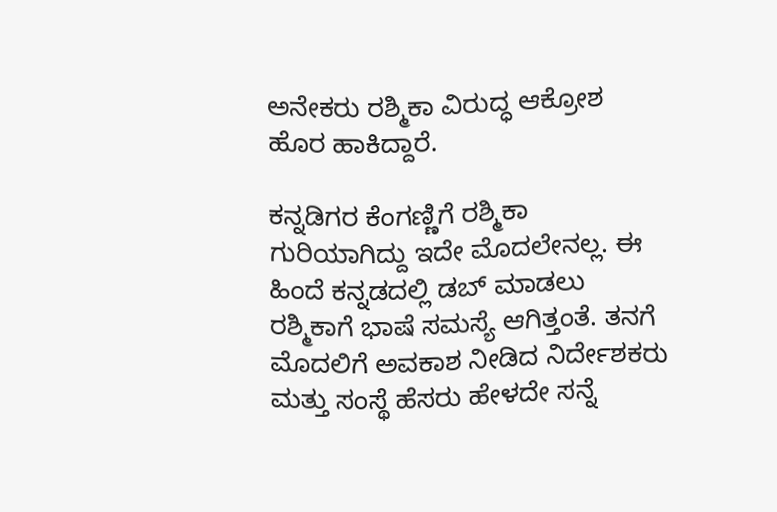ಅನೇಕರು ರಶ್ಮಿಕಾ ವಿರುದ್ಧ ಆಕ್ರೋಶ ಹೊರ ಹಾಕಿದ್ದಾರೆ.

ಕನ್ನಡಿಗರ ಕೆಂಗಣ್ಣಿಗೆ ರಶ್ಮಿಕಾ ಗುರಿಯಾಗಿದ್ದು ಇದೇ ಮೊದಲೇನಲ್ಲ. ಈ ಹಿಂದೆ ಕನ್ನಡದಲ್ಲಿ ಡಬ್ ಮಾಡಲು ರಶ್ಮಿಕಾಗೆ ಭಾಷೆ ಸಮಸ್ಯೆ ಆಗಿತ್ತಂತೆ. ತನಗೆ ಮೊದಲಿಗೆ ಅವಕಾಶ ನೀಡಿದ ನಿರ್ದೇಶಕರು ಮತ್ತು ಸಂಸ್ಥೆ ಹೆಸರು ಹೇಳದೇ ಸನ್ನೆ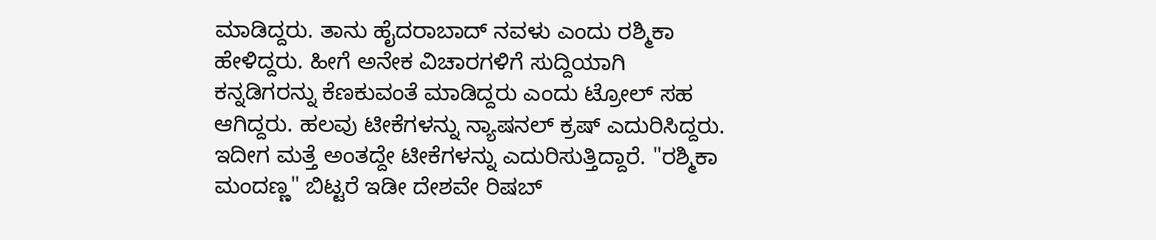ಮಾಡಿದ್ದರು. ತಾನು ಹೈದರಾಬಾದ್ ನವಳು ಎಂದು ರಶ್ಮಿಕಾ ಹೇಳಿದ್ದರು. ಹೀಗೆ ಅನೇಕ ವಿಚಾರಗಳಿಗೆ ಸುದ್ದಿಯಾಗಿ ಕನ್ನಡಿಗರನ್ನು ಕೆಣಕುವಂತೆ ಮಾಡಿದ್ದರು ಎಂದು ಟ್ರೋಲ್ ಸಹ ಆಗಿದ್ದರು. ಹಲವು ಟೀಕೆಗಳನ್ನು ನ್ಯಾಷನಲ್ ಕ್ರಷ್ ಎದುರಿಸಿದ್ದರು.
ಇದೀಗ ಮತ್ತೆ ಅಂತದ್ದೇ ಟೀಕೆಗಳನ್ನು ಎದುರಿಸುತ್ತಿದ್ದಾರೆ. "ರಶ್ಮಿಕಾ ಮಂದಣ್ಣ" ಬಿಟ್ಟರೆ ಇಡೀ ದೇಶವೇ ರಿಷಬ್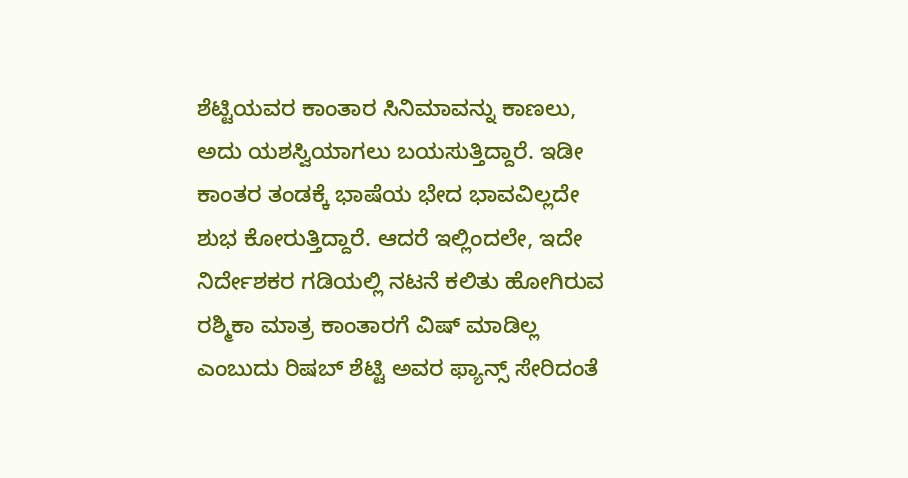ಶೆಟ್ಟಿಯವರ ಕಾಂತಾರ ಸಿನಿಮಾವನ್ನು ಕಾಣಲು, ಅದು ಯಶಸ್ವಿಯಾಗಲು ಬಯಸುತ್ತಿದ್ದಾರೆ. ಇಡೀ ಕಾಂತರ ತಂಡಕ್ಕೆ ಭಾಷೆಯ ಭೇದ ಭಾವವಿಲ್ಲದೇ ಶುಭ ಕೋರುತ್ತಿದ್ದಾರೆ. ಆದರೆ ಇಲ್ಲಿಂದಲೇ, ಇದೇ ನಿರ್ದೇಶಕರ ಗಡಿಯಲ್ಲಿ ನಟನೆ ಕಲಿತು ಹೋಗಿರುವ ರಶ್ಮಿಕಾ ಮಾತ್ರ ಕಾಂತಾರಗೆ ವಿಷ್ ಮಾಡಿಲ್ಲ ಎಂಬುದು ರಿಷಬ್ ಶೆಟ್ಟಿ ಅವರ ಫ್ಯಾನ್ಸ್ ಸೇರಿದಂತೆ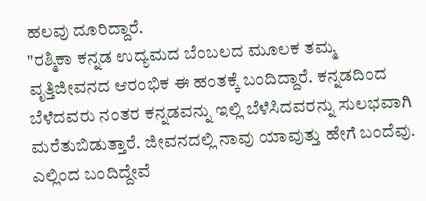ಹಲವು ದೂರಿದ್ದಾರೆ.
"ರಶ್ಮಿಕಾ ಕನ್ನಡ ಉದ್ಯಮದ ಬೆಂಬಲದ ಮೂಲಕ ತಮ್ಮ ವೃತ್ತಿಜೀವನದ ಆರಂಭಿಕ ಈ ಹಂತಕ್ಕೆ ಬಂದಿದ್ದಾರೆ. ಕನ್ನಡದಿಂದ ಬೆಳೆದವರು ನಂತರ ಕನ್ನಡವನ್ನು ಇಲ್ಲಿ ಬೆಳೆಸಿದವರನ್ನು ಸುಲಭವಾಗಿ ಮರೆತುಬಿಡುತ್ತಾರೆ. ಜೀವನದಲ್ಲಿ ನಾವು ಯಾವುತ್ತು ಹೇಗೆ ಬಂದೆವು. ಎಲ್ಲಿಂದ ಬಂದಿದ್ದೇವೆ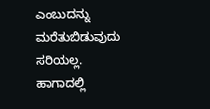ಎಂಬುದನ್ನು ಮರೆತುಬಿಡುವುದು ಸರಿಯಲ್ಲ. ಹಾಗಾದಲ್ಲಿ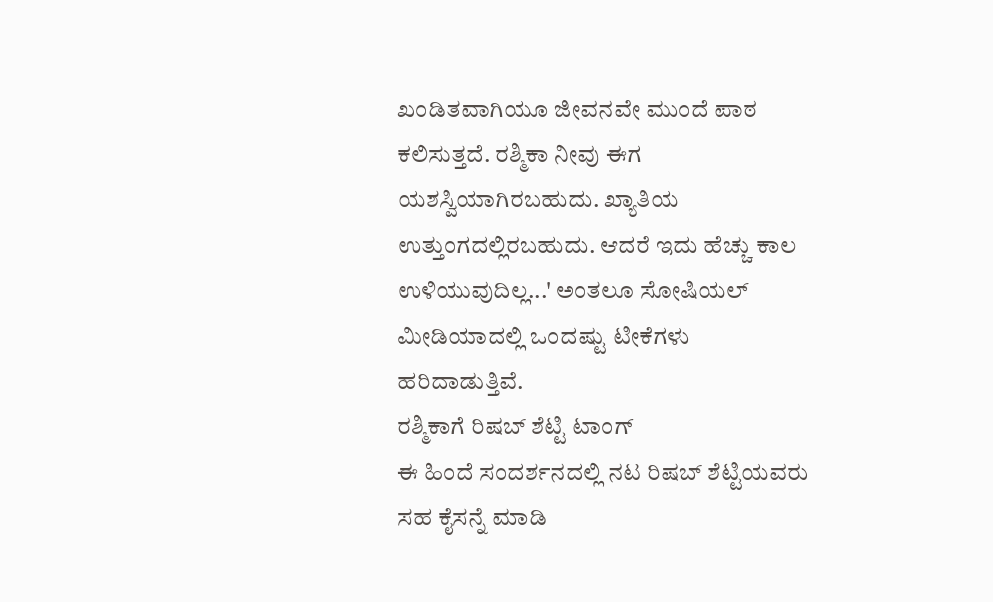ಖಂಡಿತವಾಗಿಯೂ ಜೀವನವೇ ಮುಂದೆ ಪಾಠ ಕಲಿಸುತ್ತದೆ. ರಶ್ಮಿಕಾ ನೀವು ಈಗ ಯಶಸ್ವಿಯಾಗಿರಬಹುದು. ಖ್ಯಾತಿಯ ಉತ್ತುಂಗದಲ್ಲಿರಬಹುದು. ಆದರೆ ಇದು ಹೆಚ್ಚು ಕಾಲ ಉಳಿಯುವುದಿಲ್ಲ...' ಅಂತಲೂ ಸೋಷಿಯಲ್ ಮೀಡಿಯಾದಲ್ಲಿ ಒಂದಷ್ಟು ಟೀಕೆಗಳು ಹರಿದಾಡುತ್ತಿವೆ.
ರಶ್ಮಿಕಾಗೆ ರಿಷಬ್ ಶೆಟ್ಟಿ ಟಾಂಗ್
ಈ ಹಿಂದೆ ಸಂದರ್ಶನದಲ್ಲಿ ನಟ ರಿಷಬ್ ಶೆಟ್ಟಿಯವರು ಸಹ ಕೈಸನ್ನೆ ಮಾಡಿ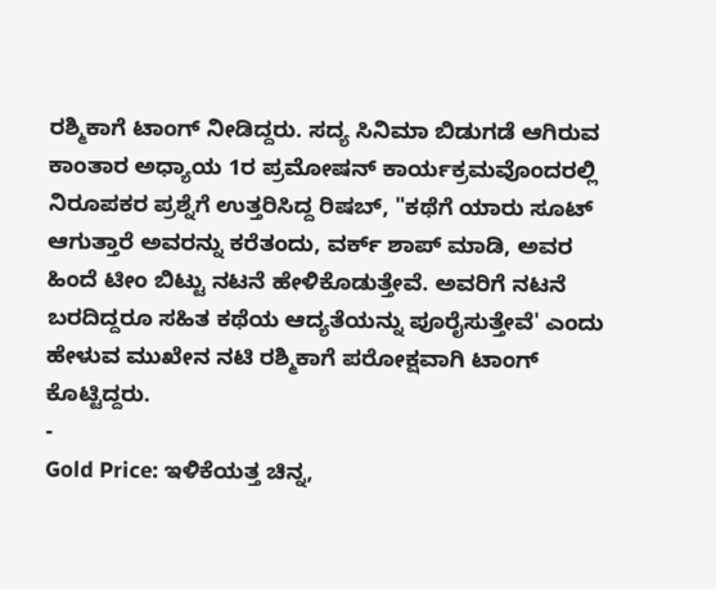ರಶ್ಮಿಕಾಗೆ ಟಾಂಗ್ ನೀಡಿದ್ದರು. ಸದ್ಯ ಸಿನಿಮಾ ಬಿಡುಗಡೆ ಆಗಿರುವ ಕಾಂತಾರ ಅಧ್ಯಾಯ 1ರ ಪ್ರಮೋಷನ್ ಕಾರ್ಯಕ್ರಮವೊಂದರಲ್ಲಿ ನಿರೂಪಕರ ಪ್ರಶ್ನೆಗೆ ಉತ್ತರಿಸಿದ್ದ ರಿಷಬ್, "ಕಥೆಗೆ ಯಾರು ಸೂಟ್ ಆಗುತ್ತಾರೆ ಅವರನ್ನು ಕರೆತಂದು, ವರ್ಕ್ ಶಾಪ್ ಮಾಡಿ, ಅವರ ಹಿಂದೆ ಟೀಂ ಬಿಟ್ಟು ನಟನೆ ಹೇಳಿಕೊಡುತ್ತೇವೆ. ಅವರಿಗೆ ನಟನೆ ಬರದಿದ್ದರೂ ಸಹಿತ ಕಥೆಯ ಆದ್ಯತೆಯನ್ನು ಪೂರೈಸುತ್ತೇವೆ' ಎಂದು ಹೇಳುವ ಮುಖೇನ ನಟಿ ರಶ್ಮಿಕಾಗೆ ಪರೋಕ್ಷವಾಗಿ ಟಾಂಗ್ ಕೊಟ್ಟಿದ್ದರು.
-
Gold Price: ಇಳಿಕೆಯತ್ತ ಚಿನ್ನ,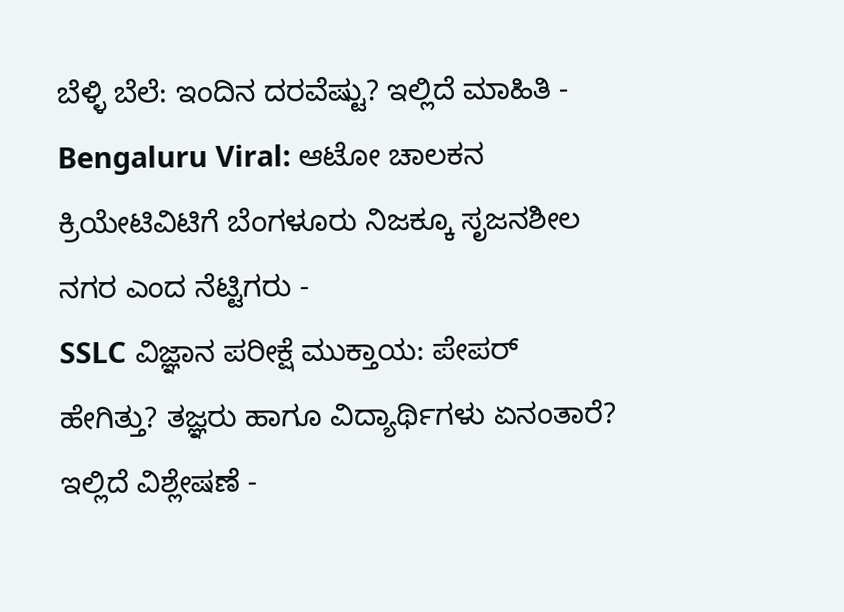ಬೆಳ್ಳಿ ಬೆಲೆ: ಇಂದಿನ ದರವೆಷ್ಟು? ಇಲ್ಲಿದೆ ಮಾಹಿತಿ -
Bengaluru Viral: ಆಟೋ ಚಾಲಕನ ಕ್ರಿಯೇಟಿವಿಟಿಗೆ ಬೆಂಗಳೂರು ನಿಜಕ್ಕೂ ಸೃಜನಶೀಲ ನಗರ ಎಂದ ನೆಟ್ಟಿಗರು -
SSLC ವಿಜ್ಞಾನ ಪರೀಕ್ಷೆ ಮುಕ್ತಾಯ: ಪೇಪರ್ ಹೇಗಿತ್ತು? ತಜ್ಞರು ಹಾಗೂ ವಿದ್ಯಾರ್ಥಿಗಳು ಏನಂತಾರೆ? ಇಲ್ಲಿದೆ ವಿಶ್ಲೇಷಣೆ -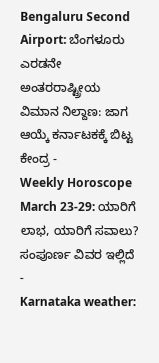Bengaluru Second Airport: ಬೆಂಗಳೂರು ಎರಡನೇ ಅಂತರರಾಷ್ಟ್ರೀಯ ವಿಮಾನ ನಿಲ್ದಾಣ: ಜಾಗ ಆಯ್ಕೆ ಕರ್ನಾಟಕಕ್ಕೆ ಬಿಟ್ಟ ಕೇಂದ್ರ -
Weekly Horoscope March 23-29: ಯಾರಿಗೆ ಲಾಭ, ಯಾರಿಗೆ ಸವಾಲು? ಸಂಪೂರ್ಣ ವಿವರ ಇಲ್ಲಿದೆ -
Karnataka weather: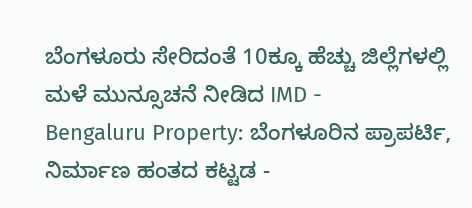ಬೆಂಗಳೂರು ಸೇರಿದಂತೆ 10ಕ್ಕೂ ಹೆಚ್ಚು ಜಿಲ್ಲೆಗಳಲ್ಲಿ ಮಳೆ ಮುನ್ಸೂಚನೆ ನೀಡಿದ IMD -
Bengaluru Property: ಬೆಂಗಳೂರಿನ ಪ್ರಾಪರ್ಟಿ, ನಿರ್ಮಾಣ ಹಂತದ ಕಟ್ಟಡ -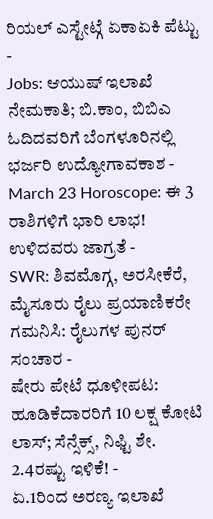ರಿಯಲ್ ಎಸ್ಟೇಟ್ಗೆ ಏಕಾಏಕಿ ಪೆಟ್ಟು -
Jobs: ಆಯುಷ್ ಇಲಾಖೆ ನೇಮಕಾತಿ; ಬಿ.ಕಾಂ, ಬಿಬಿಎ ಓದಿದವರಿಗೆ ಬೆಂಗಳೂರಿನಲ್ಲಿ ಭರ್ಜರಿ ಉದ್ಯೋಗಾವಕಾಶ -
March 23 Horoscope: ಈ 3 ರಾಶಿಗಳಿಗೆ ಭಾರಿ ಲಾಭ! ಉಳಿದವರು ಜಾಗ್ರತೆ -
SWR: ಶಿವಮೊಗ್ಗ, ಅರಸೀಕೆರೆ, ಮೈಸೂರು ರೈಲು ಪ್ರಯಾಣಿಕರೇ ಗಮನಿಸಿ: ರೈಲುಗಳ ಪುನರ್ ಸಂಚಾರ -
ಷೇರು ಪೇಟೆ ಧೂಳೀಪಟ: ಹೂಡಿಕೆದಾರರಿಗೆ 10 ಲಕ್ಷ ಕೋಟಿ ಲಾಸ್; ಸೆನ್ಸೆಕ್ಸ್, ನಿಫ್ಟಿ ಶೇ. 2.4ರಷ್ಟು ಇಳಿಕೆ! -
ಏ.1ರಿಂದ ಅರಣ್ಯ ಇಲಾಖೆ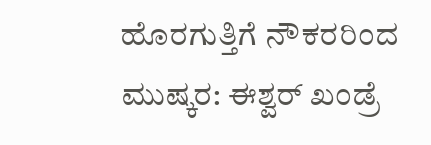ಹೊರಗುತ್ತಿಗೆ ನೌಕರರಿಂದ ಮುಷ್ಕರ: ಈಶ್ವರ್ ಖಂಡ್ರೆ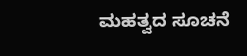ಮಹತ್ವದ ಸೂಚನೆ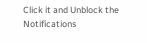Click it and Unblock the Notifications